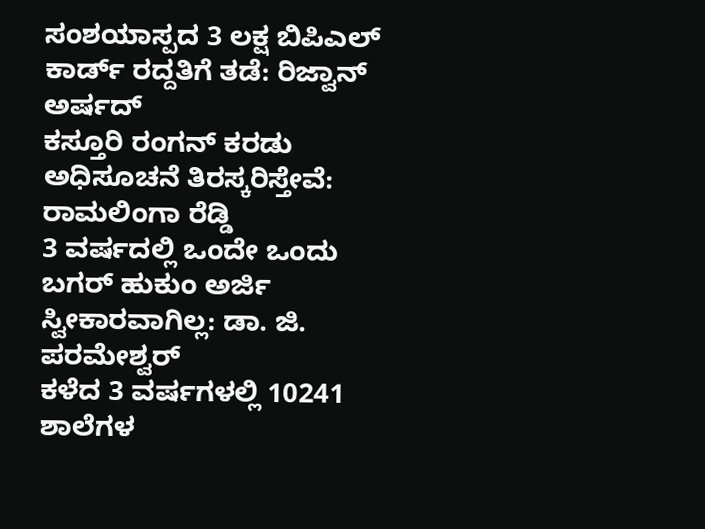ಸಂಶಯಾಸ್ಪದ 3 ಲಕ್ಷ ಬಿಪಿಎಲ್ ಕಾರ್ಡ್ ರದ್ದತಿಗೆ ತಡೆ: ರಿಜ್ವಾನ್ ಅರ್ಷದ್
ಕಸ್ತೂರಿ ರಂಗನ್ ಕರಡು ಅಧಿಸೂಚನೆ ತಿರಸ್ಕರಿಸ್ತೇವೆ: ರಾಮಲಿಂಗಾ ರೆಡ್ಡಿ
3 ವರ್ಷದಲ್ಲಿ ಒಂದೇ ಒಂದು ಬಗರ್ ಹುಕುಂ ಅರ್ಜಿ ಸ್ವೀಕಾರವಾಗಿಲ್ಲ: ಡಾ. ಜಿ. ಪರಮೇಶ್ವರ್
ಕಳೆದ 3 ವರ್ಷಗಳಲ್ಲಿ 10241 ಶಾಲೆಗಳ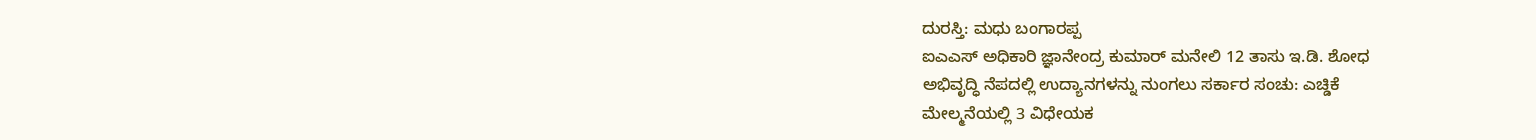ದುರಸ್ತಿ: ಮಧು ಬಂಗಾರಪ್ಪ
ಐಎಎಸ್ ಅಧಿಕಾರಿ ಜ್ಞಾನೇಂದ್ರ ಕುಮಾರ್ ಮನೇಲಿ 12 ತಾಸು ಇ.ಡಿ. ಶೋಧ
ಅಭಿವೃದ್ಧಿ ನೆಪದಲ್ಲಿ ಉದ್ಯಾನಗಳನ್ನು ನುಂಗಲು ಸರ್ಕಾರ ಸಂಚು: ಎಚ್ಡಿಕೆ
ಮೇಲ್ಮನೆಯಲ್ಲಿ 3 ವಿಧೇಯಕ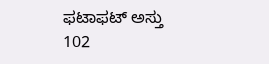ಫಟಾಫಟ್ ಅಸ್ತು
102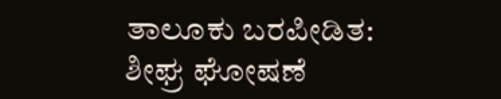ತಾಲೂಕು ಬರಪೀಡಿತ: ಶೀಘ್ರ ಘೋಷಣೆ